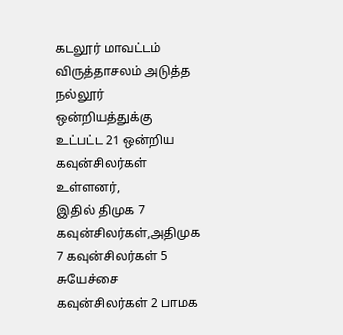கடலூர் மாவட்டம் விருத்தாசலம் அடுத்த நல்லூர் ஒன்றியத்துக்கு உட்பட்ட 21 ஒன்றிய கவுன்சிலர்கள் உள்ளனர்,
இதில் திமுக 7 கவுன்சிலர்கள்,அதிமுக 7 கவுன்சிலர்கள் 5 சுயேச்சை கவுன்சிலர்கள் 2 பாமக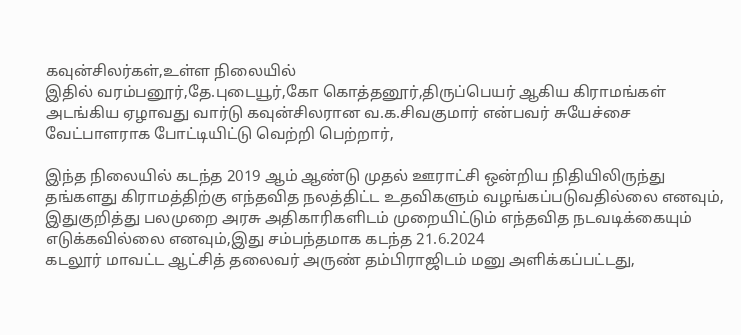கவுன்சிலர்கள்,உள்ள நிலையில்
இதில் வரம்பனூர்,தே.புடையூர்,கோ கொத்தனூர்,திருப்பெயர் ஆகிய கிராமங்கள் அடங்கிய ஏழாவது வார்டு கவுன்சிலரான வ.க.சிவகுமார் என்பவர் சுயேச்சை வேட்பாளராக போட்டியிட்டு வெற்றி பெற்றார்,

இந்த நிலையில் கடந்த 2019 ஆம் ஆண்டு முதல் ஊராட்சி ஒன்றிய நிதியிலிருந்து தங்களது கிராமத்திற்கு எந்தவித நலத்திட்ட உதவிகளும் வழங்கப்படுவதில்லை எனவும்,
இதுகுறித்து பலமுறை அரசு அதிகாரிகளிடம் முறையிட்டும் எந்தவித நடவடிக்கையும் எடுக்கவில்லை எனவும்,இது சம்பந்தமாக கடந்த 21.6.2024
கடலூர் மாவட்ட ஆட்சித் தலைவர் அருண் தம்பிராஜிடம் மனு அளிக்கப்பட்டது,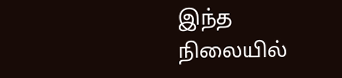இந்த நிலையில்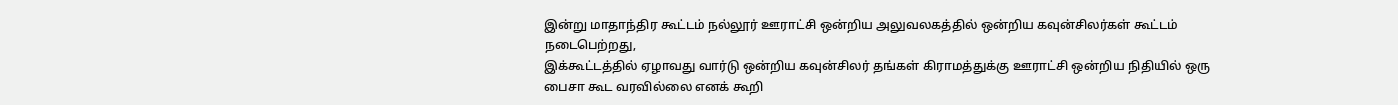இன்று மாதாந்திர கூட்டம் நல்லூர் ஊராட்சி ஒன்றிய அலுவலகத்தில் ஒன்றிய கவுன்சிலர்கள் கூட்டம் நடைபெற்றது,
இக்கூட்டத்தில் ஏழாவது வார்டு ஒன்றிய கவுன்சிலர் தங்கள் கிராமத்துக்கு ஊராட்சி ஒன்றிய நிதியில் ஒரு பைசா கூட வரவில்லை எனக் கூறி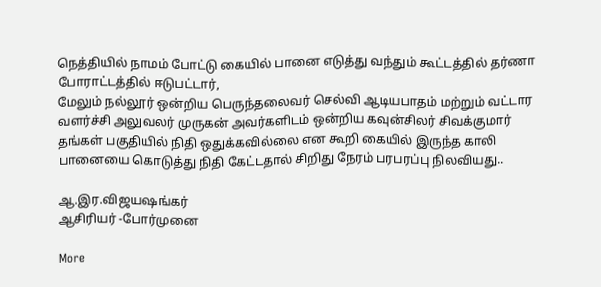நெத்தியில் நாமம் போட்டு கையில் பானை எடுத்து வந்தும் கூட்டத்தில் தர்ணா போராட்டத்தில் ஈடுபட்டார்,
மேலும் நல்லூர் ஒன்றிய பெருந்தலைவர் செல்வி ஆடியபாதம் மற்றும் வட்டார வளர்ச்சி அலுவலர் முருகன் அவர்களிடம் ஒன்றிய கவுன்சிலர் சிவக்குமார் தங்கள் பகுதியில் நிதி ஒதுக்கவில்லை என கூறி கையில் இருந்த காலி பானையை கொடுத்து நிதி கேட்டதால் சிறிது நேரம் பரபரப்பு நிலவியது..

ஆ.இர.விஜயஷங்கர்
ஆசிரியர் -போர்முனை

More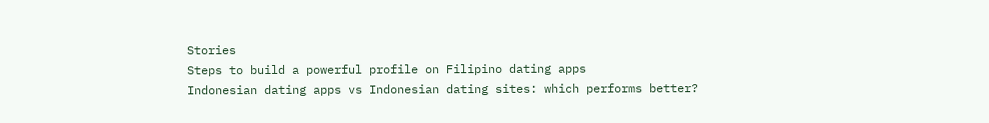Stories
Steps to build a powerful profile on Filipino dating apps
Indonesian dating apps vs Indonesian dating sites: which performs better?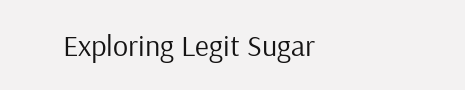Exploring Legit Sugar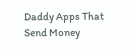Daddy Apps That Send Money